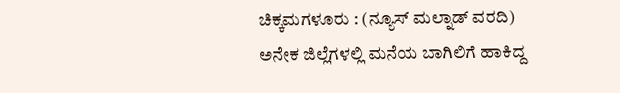ಚಿಕ್ಕಮಗಳೂರು : (ನ್ಯೂಸ್ ಮಲ್ನಾಡ್ ವರದಿ) ಅನೇಕ ಜಿಲ್ಲೆಗಳಲ್ಲಿ ಮನೆಯ ಬಾಗಿಲಿಗೆ ಹಾಕಿದ್ದ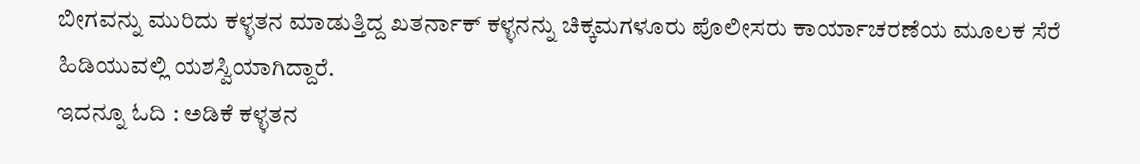ಬೀಗವನ್ನು ಮುರಿದು ಕಳ್ಳತನ ಮಾಡುತ್ತಿದ್ದ ಖತರ್ನಾಕ್ ಕಳ್ಳನನ್ನು ಚಿಕ್ಕಮಗಳೂರು ಪೊಲೀಸರು ಕಾರ್ಯಾಚರಣೆಯ ಮೂಲಕ ಸೆರೆ ಹಿಡಿಯುವಲ್ಲಿ ಯಶಸ್ವಿಯಾಗಿದ್ದಾರೆ.
ಇದನ್ನೂ ಓದಿ : ಅಡಿಕೆ ಕಳ್ಳತನ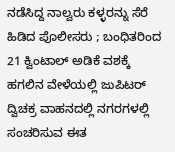ನಡೆಸಿದ್ದ ನಾಲ್ವರು ಕಳ್ಳರನ್ನು ಸೆರೆ ಹಿಡಿದ ಪೊಲೀಸರು ; ಬಂಧಿತರಿಂದ 21 ಕ್ವಿಂಟಾಲ್ ಅಡಿಕೆ ವಶಕ್ಕೆ
ಹಗಲಿನ ವೇಳೆಯಲ್ಲಿ ಜುಪಿಟರ್ ದ್ವಿಚಕ್ರ ವಾಹನದಲ್ಲಿ ನಗರಗಳಲ್ಲಿ ಸಂಚರಿಸುವ ಈತ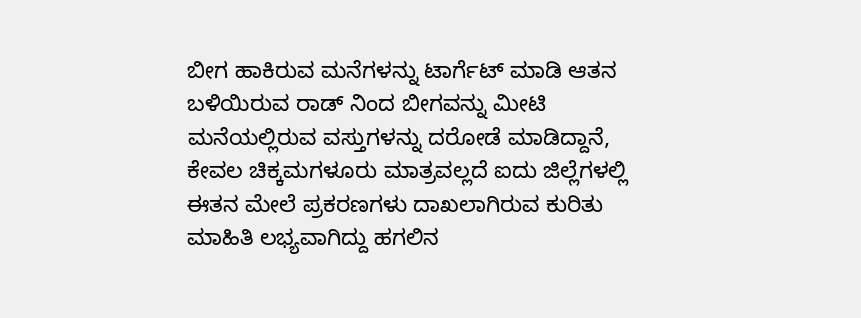ಬೀಗ ಹಾಕಿರುವ ಮನೆಗಳನ್ನು ಟಾರ್ಗೆಟ್ ಮಾಡಿ ಆತನ ಬಳಿಯಿರುವ ರಾಡ್ ನಿಂದ ಬೀಗವನ್ನು ಮೀಟಿ ಮನೆಯಲ್ಲಿರುವ ವಸ್ತುಗಳನ್ನು ದರೋಡೆ ಮಾಡಿದ್ದಾನೆ, ಕೇವಲ ಚಿಕ್ಕಮಗಳೂರು ಮಾತ್ರವಲ್ಲದೆ ಐದು ಜಿಲ್ಲೆಗಳಲ್ಲಿ ಈತನ ಮೇಲೆ ಪ್ರಕರಣಗಳು ದಾಖಲಾಗಿರುವ ಕುರಿತು ಮಾಹಿತಿ ಲಭ್ಯವಾಗಿದ್ದು ಹಗಲಿನ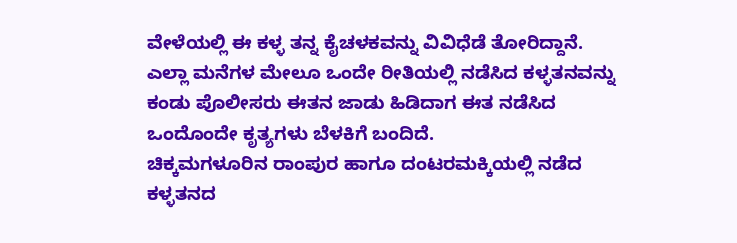ವೇಳೆಯಲ್ಲಿ ಈ ಕಳ್ಳ ತನ್ನ ಕೈಚಳಕವನ್ನು ವಿವಿಧೆಡೆ ತೋರಿದ್ದಾನೆ.
ಎಲ್ಲಾ ಮನೆಗಳ ಮೇಲೂ ಒಂದೇ ರೀತಿಯಲ್ಲಿ ನಡೆಸಿದ ಕಳ್ಳತನವನ್ನು ಕಂಡು ಪೊಲೀಸರು ಈತನ ಜಾಡು ಹಿಡಿದಾಗ ಈತ ನಡೆಸಿದ ಒಂದೊಂದೇ ಕೃತ್ಯಗಳು ಬೆಳಕಿಗೆ ಬಂದಿದೆ.
ಚಿಕ್ಕಮಗಳೂರಿನ ರಾಂಪುರ ಹಾಗೂ ದಂಟರಮಕ್ಕಿಯಲ್ಲಿ ನಡೆದ ಕಳ್ಳತನದ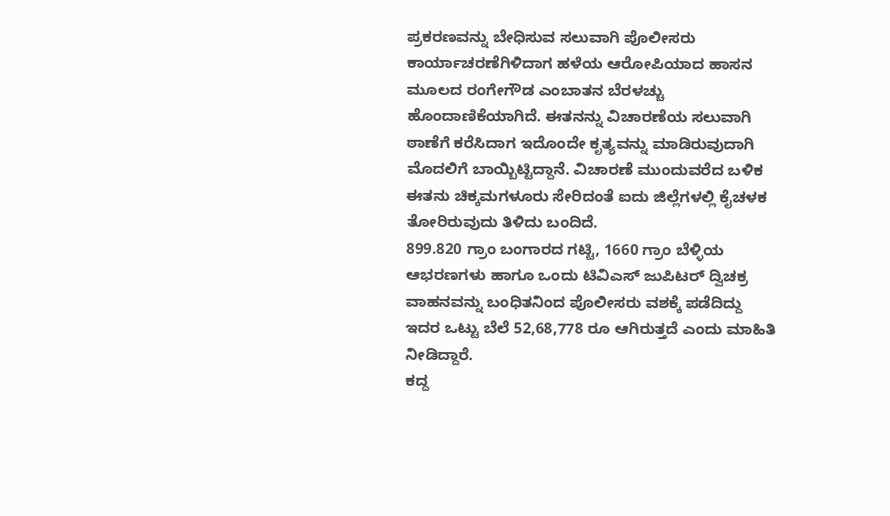ಪ್ರಕರಣವನ್ನು ಬೇಧಿಸುವ ಸಲುವಾಗಿ ಪೊಲೀಸರು ಕಾರ್ಯಾಚರಣೆಗಿಳಿದಾಗ ಹಳೆಯ ಆರೋಪಿಯಾದ ಹಾಸನ ಮೂಲದ ರಂಗೇಗೌಡ ಎಂಬಾತನ ಬೆರಳಚ್ಚು ಹೊಂದಾಣಿಕೆಯಾಗಿದೆ. ಈತನನ್ನು ವಿಚಾರಣೆಯ ಸಲುವಾಗಿ ಠಾಣೆಗೆ ಕರೆಸಿದಾಗ ಇದೊಂದೇ ಕೃತ್ಯವನ್ನು ಮಾಡಿರುವುದಾಗಿ ಮೊದಲಿಗೆ ಬಾಯ್ಬಿಟ್ಟಿದ್ದಾನೆ. ವಿಚಾರಣೆ ಮುಂದುವರೆದ ಬಳಿಕ ಈತನು ಚಿಕ್ಕಮಗಳೂರು ಸೇರಿದಂತೆ ಐದು ಜಿಲ್ಲೆಗಳಲ್ಲಿ ಕೈಚಳಕ ತೋರಿರುವುದು ತಿಳಿದು ಬಂದಿದೆ.
899.820 ಗ್ರಾಂ ಬಂಗಾರದ ಗಟ್ಟಿ, 1660 ಗ್ರಾಂ ಬೆಳ್ಳಿಯ ಆಭರಣಗಳು ಹಾಗೂ ಒಂದು ಟಿವಿಎಸ್ ಜುಪಿಟರ್ ದ್ವಿಚಕ್ರ ವಾಹನವನ್ನು ಬಂಧಿತನಿಂದ ಪೊಲೀಸರು ವಶಕ್ಕೆ ಪಡೆದಿದ್ದು ಇದರ ಒಟ್ಟು ಬೆಲೆ 52,68,778 ರೂ ಆಗಿರುತ್ತದೆ ಎಂದು ಮಾಹಿತಿ ನೀಡಿದ್ದಾರೆ.
ಕದ್ದ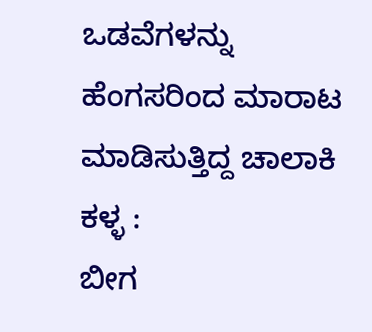ಒಡವೆಗಳನ್ನು ಹೆಂಗಸರಿಂದ ಮಾರಾಟ ಮಾಡಿಸುತ್ತಿದ್ದ ಚಾಲಾಕಿ ಕಳ್ಳ :
ಬೀಗ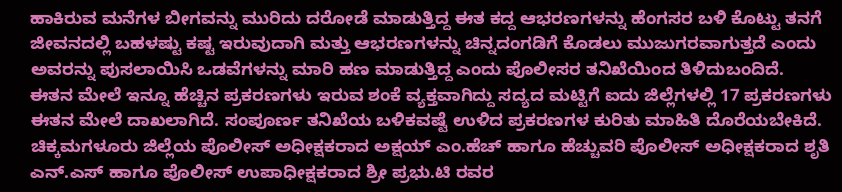ಹಾಕಿರುವ ಮನೆಗಳ ಬೀಗವನ್ನು ಮುರಿದು ದರೋಡೆ ಮಾಡುತ್ತಿದ್ದ ಈತ ಕದ್ದ ಆಭರಣಗಳನ್ನು ಹೆಂಗಸರ ಬಳಿ ಕೊಟ್ಟು ತನಗೆ ಜೀವನದಲ್ಲಿ ಬಹಳಷ್ಟು ಕಷ್ಟ ಇರುವುದಾಗಿ ಮತ್ತು ಆಭರಣಗಳನ್ನು ಚಿನ್ನದಂಗಡಿಗೆ ಕೊಡಲು ಮುಜುಗರವಾಗುತ್ತದೆ ಎಂದು ಅವರನ್ನು ಪುಸಲಾಯಿಸಿ ಒಡವೆಗಳನ್ನು ಮಾರಿ ಹಣ ಮಾಡುತ್ತಿದ್ದ ಎಂದು ಪೊಲೀಸರ ತನಿಖೆಯಿಂದ ತಿಳಿದುಬಂದಿದೆ.
ಈತನ ಮೇಲೆ ಇನ್ನೂ ಹೆಚ್ಚಿನ ಪ್ರಕರಣಗಳು ಇರುವ ಶಂಕೆ ವ್ಯಕ್ತವಾಗಿದ್ದು ಸದ್ಯದ ಮಟ್ಟಿಗೆ ಐದು ಜಿಲ್ಲೆಗಳಲ್ಲಿ 17 ಪ್ರಕರಣಗಳು ಈತನ ಮೇಲೆ ದಾಖಲಾಗಿದೆ. ಸಂಪೂರ್ಣ ತನಿಖೆಯ ಬಳಿಕವಷ್ಟೆ ಉಳಿದ ಪ್ರಕರಣಗಳ ಕುರಿತು ಮಾಹಿತಿ ದೊರೆಯಬೇಕಿದೆ.
ಚಿಕ್ಕಮಗಳೂರು ಜಿಲ್ಲೆಯ ಪೊಲೀಸ್ ಅಧೀಕ್ಷಕರಾದ ಅಕ್ಷಯ್ ಎಂ.ಹೆಚ್ ಹಾಗೂ ಹೆಚ್ಚುವರಿ ಪೊಲೀಸ್ ಅಧೀಕ್ಷಕರಾದ ಶೃತಿ ಎನ್.ಎಸ್ ಹಾಗೂ ಪೊಲೀಸ್ ಉಪಾಧೀಕ್ಷಕರಾದ ಶ್ರೀ ಪ್ರಭು.ಟಿ ರವರ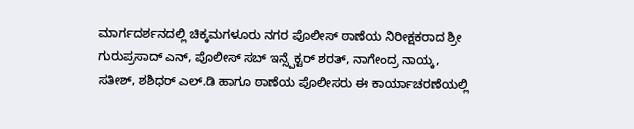ಮಾರ್ಗದರ್ಶನದಲ್ಲಿ ಚಿಕ್ಕಮಗಳೂರು ನಗರ ಪೊಲೀಸ್ ಠಾಣೆಯ ನಿರೀಕ್ಷಕರಾದ ಶ್ರೀ ಗುರುಪ್ರಸಾದ್ ಎನ್, ಪೊಲೀಸ್ ಸಬ್ ಇನ್ಸ್ಪೆಕ್ಟರ್ ಶರತ್, ನಾಗೇಂದ್ರ ನಾಯ್ಕ, ಸತೀಶ್, ಶಶಿಧರ್ ಎಲ್.ಡಿ ಹಾಗೂ ಠಾಣೆಯ ಪೊಲೀಸರು ಈ ಕಾರ್ಯಾಚರಣೆಯಲ್ಲಿ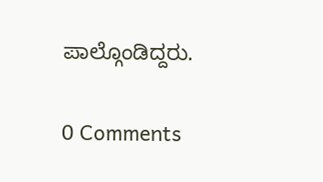ಪಾಲ್ಗೊಂಡಿದ್ದರು.

0 Comments